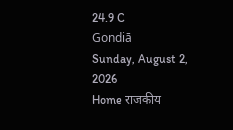24.9 C
Gondiā
Sunday, August 2, 2026
Home राजकीय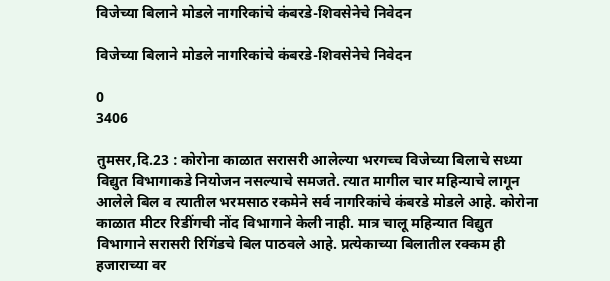विजेच्या बिलाने मोडले नागरिकांचे कंबरडे-शिवसेनेचे निवेदन

विजेच्या बिलाने मोडले नागरिकांचे कंबरडे-शिवसेनेचे निवेदन

0
3406

तुमसर,दि.23 : कोरोना काळात सरासरी आलेल्या भरगच्च विजेच्या बिलाचे सध्या विद्युत विभागाकडे नियोजन नसल्याचे समजते. त्यात मागील चार महिन्याचे लागून आलेले बिल व त्यातील भरमसाठ रकमेने सर्व नागरिकांचे कंबरडे मोडले आहे. कोरोना काळात मीटर रिडींगची नोंद विभागाने केली नाही. मात्र चालू महिन्यात विद्युत विभागाने सरासरी रिगिंडचे बिल पाठवले आहे. प्रत्येकाच्या बिलातील रक्कम ही हजाराच्या वर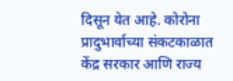दिसून येत आहे. कोरोना प्रादुभार्वाच्या संकटकाळात केंद्र सरकार आणि राज्य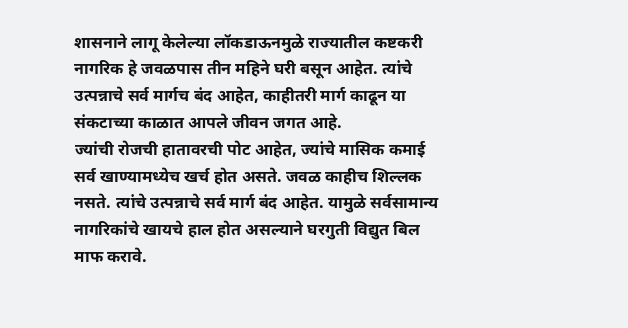शासनाने लागू केलेल्या लॉकडाऊनमुळे राज्यातील कष्टकरी नागरिक हे जवळपास तीन महिने घरी बसून आहेत. त्यांचे उत्पन्नाचे सर्व मार्गच बंद आहेत, काहीतरी मार्ग काढून या संकटाच्या काळात आपले जीवन जगत आहे.
ज्यांची रोजची हातावरची पोट आहेत, ज्यांचे मासिक कमाई सर्व खाण्यामध्येच खर्च होत असते. जवळ काहीच शिल्लक नसते. त्यांचे उत्पन्नाचे सर्व मार्ग बंद आहेत. यामुळे सर्वसामान्य नागरिकांचे खायचे हाल होत असल्याने घरगुती विद्युत बिल माफ करावे.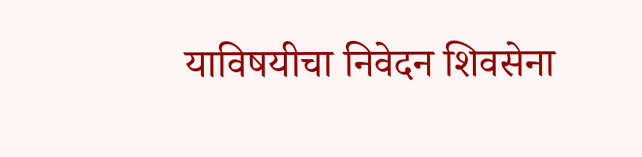याविषयीचा निवेदन शिवसेना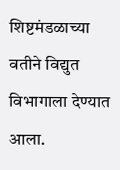शिष्टमंडळाच्या वतीने विद्युत विभागाला देण्यात आला.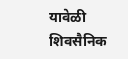यावेळी शिवसैनिक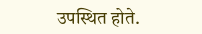उपस्थित होते.